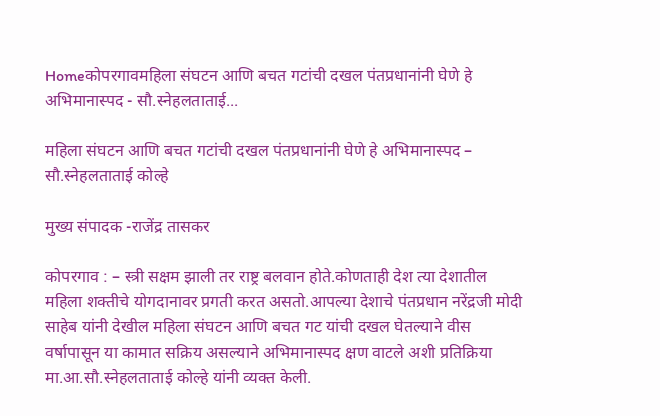Homeकोपरगावमहिला संघटन आणि बचत गटांची दखल पंतप्रधानांनी घेणे हे अभिमानास्पद - सौ.स्नेहलताताई...

महिला संघटन आणि बचत गटांची दखल पंतप्रधानांनी घेणे हे अभिमानास्पद – सौ.स्नेहलताताई कोल्हे

मुख्य संपादक -राजेंद्र तासकर

कोपरगाव : – स्त्री सक्षम झाली तर राष्ट्र बलवान होते.कोणताही देश त्या देशातील महिला शक्तीचे योगदानावर प्रगती करत असतो.आपल्या देशाचे पंतप्रधान नरेंद्रजी मोदी साहेब यांनी देखील महिला संघटन आणि बचत गट यांची दखल घेतल्याने वीस वर्षापासून या कामात सक्रिय असल्याने अभिमानास्पद क्षण वाटले अशी प्रतिक्रिया मा.आ.सौ.स्नेहलताताई कोल्हे यांनी व्यक्त केली.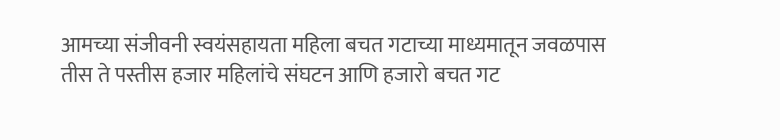आमच्या संजीवनी स्वयंसहायता महिला बचत गटाच्या माध्यमातून जवळपास तीस ते पस्तीस हजार महिलांचे संघटन आणि हजारो बचत गट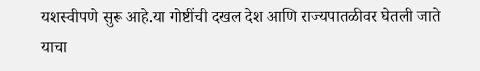यशस्वीपणे सुरू आहे.या गोष्टींची दखल देश आणि राज्यपातळीवर घेतली जाते याचा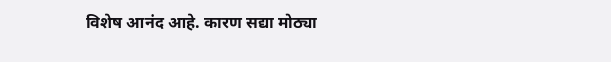विशेष आनंद आहे. कारण सद्या मोठ्या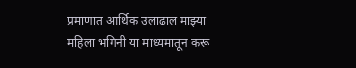प्रमाणात आर्थिक उलाढाल माझ्या महिला भगिनी या माध्यमातून करू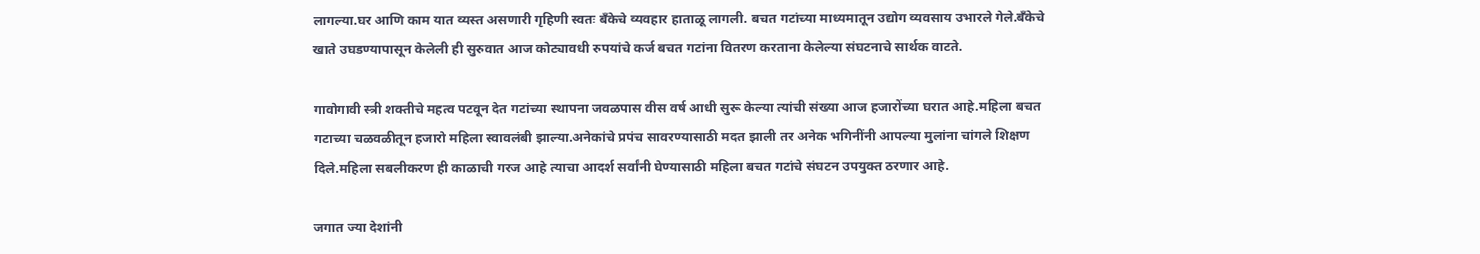लागल्या.घर आणि काम यात व्यस्त असणारी गृहिणी स्वतः बँकेचे व्यवहार हाताळू लागली. बचत गटांच्या माध्यमातून उद्योग व्यवसाय उभारले गेले.बँकेचे खाते उघडण्यापासून केलेली ही सुरुवात आज कोट्यावधी रुपयांचे कर्ज बचत गटांना वितरण करताना केलेल्या संघटनाचे सार्थक वाटते.

गावोगावी स्त्री शक्तीचे महत्व पटवून देत गटांच्या स्थापना जवळपास वीस वर्ष आधी सुरू केल्या त्यांची संख्या आज हजारोंच्या घरात आहे.महिला बचत गटाच्या चळवळीतून हजारो महिला स्वावलंबी झाल्या.अनेकांचे प्रपंच सावरण्यासाठी मदत झाली तर अनेक भगिनींनी आपल्या मुलांना चांगले शिक्षण दिले.महिला सबलीकरण ही काळाची गरज आहे त्याचा आदर्श सर्वांनी घेण्यासाठी महिला बचत गटांचे संघटन उपयुक्त ठरणार आहे.

जगात ज्या देशांनी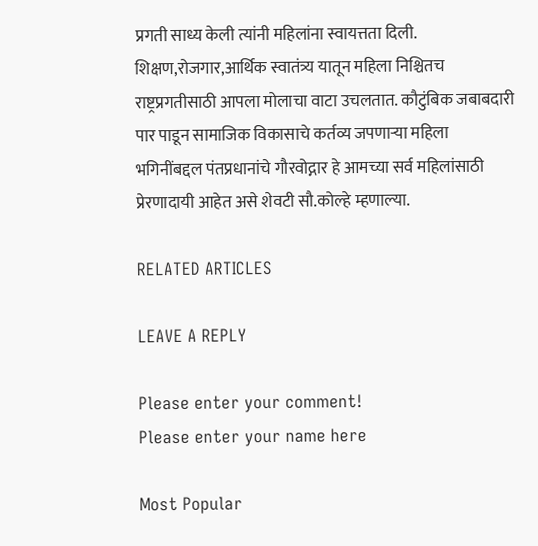प्रगती साध्य केली त्यांनी महिलांना स्वायत्तता दिली. शिक्षण,रोजगार,आर्थिक स्वातंत्र्य यातून महिला निश्चितच राष्ट्रप्रगतीसाठी आपला मोलाचा वाटा उचलतात. कौटुंबिक जबाबदारी पार पाडून सामाजिक विकासाचे कर्तव्य जपणाऱ्या महिला भगिनींबद्दल पंतप्रधानांचे गौरवोद्गार हे आमच्या सर्व महिलांसाठी प्रेरणादायी आहेत असे शेवटी सौ.कोल्हे म्हणाल्या.

RELATED ARTICLES

LEAVE A REPLY

Please enter your comment!
Please enter your name here

Most Popular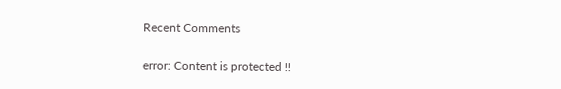Recent Comments

error: Content is protected !!